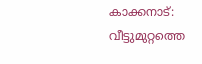കാക്കനാട്: വീട്ടുമുറ്റത്തെ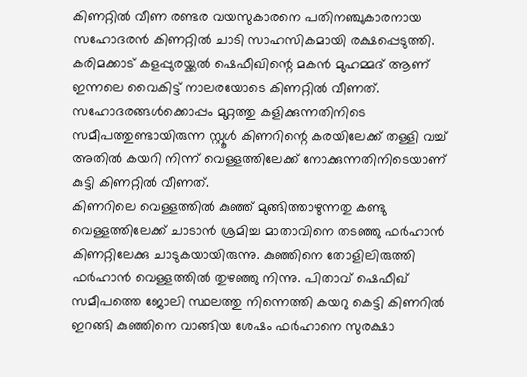കിണറ്റിൽ വീണ രണ്ടര വയസുകാരനെ പതിനഞ്ചുകാരനായ സഹോദരൻ കിണറ്റിൽ ചാടി സാഹസികമായി രക്ഷപ്പെടുത്തി. കരിമക്കാട് കളപ്പുരയ്ക്കൽ ഷെഫീഖിന്റെ മകൻ മുഹമ്മദ് ആണ് ഇന്നലെ വൈകിട്ട് നാലരയോടെ കിണറ്റിൽ വീണത്. സഹോദരങ്ങൾക്കൊപ്പം മുറ്റത്തു കളിക്കുന്നതിനിടെ സമീപത്തുണ്ടായിരുന്ന സ്റ്റൂൾ കിണറിന്റെ കരയിലേക്ക് തള്ളി വച്ച് അതിൽ കയറി നിന്ന് വെള്ളത്തിലേക്ക് നോക്കുന്നതിനിടെയാണ് കുട്ടി കിണറ്റിൽ വീണത്.
കിണറിലെ വെള്ളത്തിൽ കുഞ്ഞ് മുങ്ങിത്താഴുന്നതു കണ്ടു വെള്ളത്തിലേക്ക് ചാടാൻ ശ്രമിച്ച മാതാവിനെ തടഞ്ഞു ഫർഹാൻ കിണറ്റിലേക്കു ചാടുകയായിരുന്നു. കുഞ്ഞിനെ തോളിലിരുത്തി ഫർഹാൻ വെള്ളത്തിൽ തുഴഞ്ഞു നിന്നു. പിതാവ് ഷെഫീഖ് സമീപത്തെ ജോലി സ്ഥലത്തു നിന്നെത്തി കയറു കെട്ടി കിണറിൽ ഇറങ്ങി കുഞ്ഞിനെ വാങ്ങിയ ശേഷം ഫർഹാനെ സുരക്ഷാ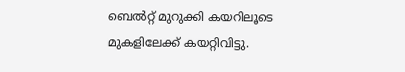ബെൽറ്റ് മുറുക്കി കയറിലൂടെ മുകളിലേക്ക് കയറ്റിവിട്ടു.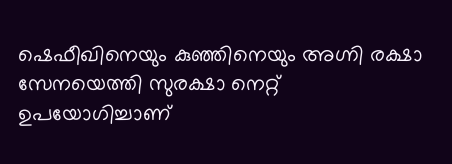ഷെഫീഖിനെയും കുഞ്ഞിനെയും അഗ്നി രക്ഷാ സേനയെത്തി സുരക്ഷാ നെറ്റ് ഉപയോഗിച്ചാണ്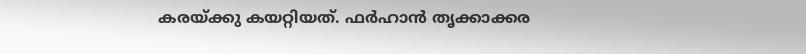കരയ്ക്കു കയറ്റിയത്. ഫർഹാൻ തൃക്കാക്കര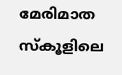മേരിമാത സ്കൂളിലെ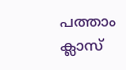പത്താം ക്ലാസ്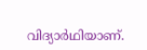വിദ്യാർഥിയാണ്.